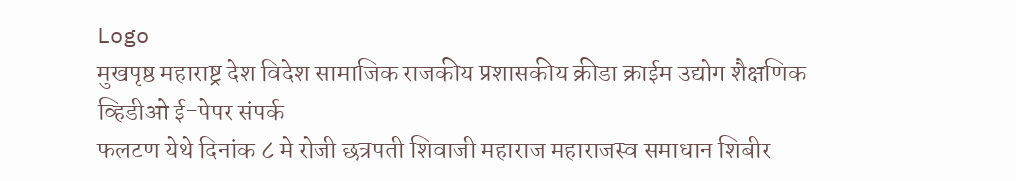Logo
मुखपृष्ठ महाराष्ट्र देश विदेश सामाजिक राजकीय प्रशासकीय क्रीडा क्राईम उद्योग शैक्षणिक व्हिडीओ ई-पेपर संपर्क
फलटण येथे दिनांक ८ मे रोजी छत्रपती शिवाजी महाराज महाराजस्व समाधान शिबीर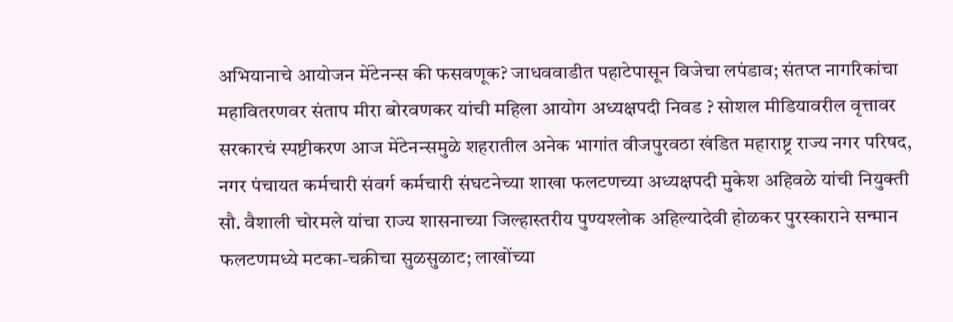अभियानाचे आयोजन मेंटेनन्स की फसवणूक? जाधववाडीत पहाटेपासून विजेचा लपंडाव; संतप्त नागरिकांचा महावितरणवर संताप मीरा बोरवणकर यांची महिला आयोग अध्यक्षपदी निवड ? सोशल मीडियावरील वृत्तावर सरकारचं स्पष्टीकरण आज मेंटेनन्समुळे शहरातील अनेक भागांत वीजपुरवठा खंडित महाराष्ट्र राज्य नगर परिषद, नगर पंचायत कर्मचारी संवर्ग कर्मचारी संघटनेच्या शाखा फलटणच्या अध्यक्षपदी मुकेश अहिवळे यांची नियुक्ती सौ. वैशाली चोरमले यांचा राज्य शासनाच्या जिल्हास्तरीय पुण्यश्लोक अहिल्यादेवी होळकर पुरस्काराने सन्मान फलटणमध्ये मटका-चक्रीचा सुळसुळाट; लाखोंच्या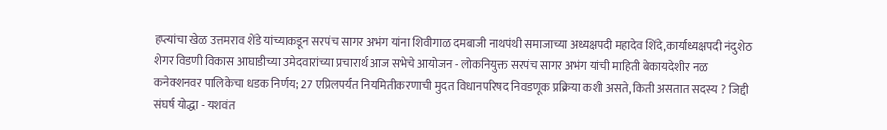हप्त्यांचा खेळ उत्तमराव शेंडे यांच्याकडून सरपंच सागर अभंग यांना शिवीगाळ दमबाजी नाथपंथी समाजाच्या अध्यक्षपदी महादेव शिंदे,कार्याध्यक्षपदी नंदुशेठ शेगर विडणी विकास आघाडीच्या उमेदवारांच्या प्रचारार्थ आज सभेचे आयोजन - लोकनियुक्त सरपंच सागर अभंग यांची माहिती बेकायदेशीर नळ कनेक्शनवर पालिकेचा धडक निर्णय; 27 एप्रिलपर्यंत नियमितीकरणाची मुदत विधानपरिषद निवडणूक प्रक्रिया कशी असते, किती असतात सदस्य ? जिद्दी संघर्ष योद्धा - यशवंत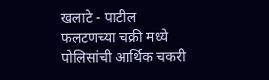खलाटे - पाटील फलटणच्या चक्री मध्ये पोलिसांची आर्थिक चकरी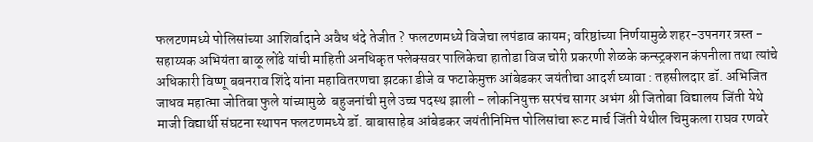फलटणमध्ये पोलिसांच्या आशिर्वादाने अवैध धंदे तेजीत ? फलटणमध्ये विजेचा लपंडाव कायम; वरिष्ठांच्या निर्णयामुळे शहर-उपनगर त्रस्त - सहाय्यक अभियंता बाळू लोंढे यांची माहिती अनधिकृत फ्लेक्सवर पालिकेचा हातोडा विज चोरी प्रकरणी शेळके कन्स्ट्रक्शन कंपनीला तथा त्यांचे अधिकारी विष्णू बबनराव शिंदे यांना महावितरणचा झटका डीजे व फटाकेमुक्त आंबेडकर जयंतीचा आदर्श घ्यावा : तहसीलदार डॉ. अभिजित जाधव महात्मा जोतिबा फुले यांच्यामुळे  बहुजनांची मुले उच्च पदस्थ झाली - लोकनियुक्त सरपंच सागर अभंग श्री जितोबा विद्यालय जिंती येथे माजी विद्यार्थी संघटना स्थापन फलटणमध्ये डॉ. बाबासाहेब आंबेडकर जयंतीनिमित्त पोलिसांचा रूट मार्च जिंती येथील चिमुकला राघव रणवरे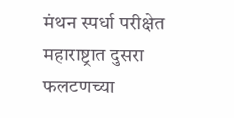मंथन स्पर्धा परीक्षेत महाराष्ट्रात दुसरा फलटणच्या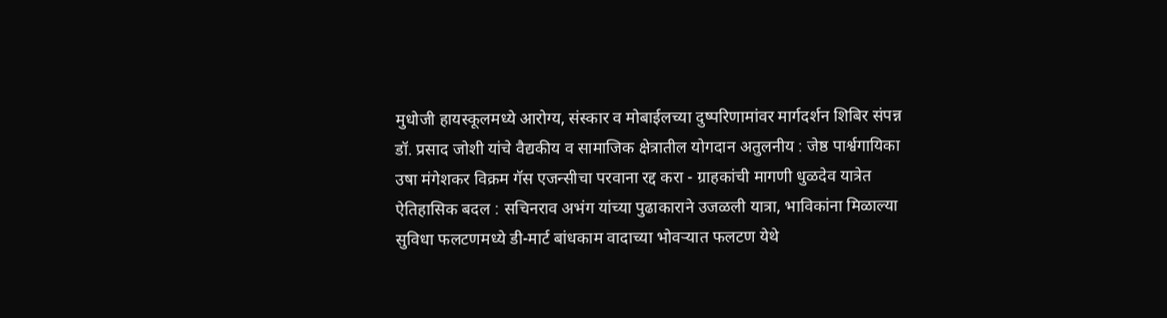मुधोजी हायस्कूलमध्ये आरोग्य, संस्कार व मोबाईलच्या दुष्परिणामांवर मार्गदर्शन शिबिर संपन्न डॉ. प्रसाद जोशी यांचे वैद्यकीय व सामाजिक क्षेत्रातील योगदान अतुलनीय : जेष्ठ पार्श्वगायिका उषा मंगेशकर विक्रम गॅस एजन्सीचा परवाना रद्द करा - ग्राहकांची मागणी धुळदेव यात्रेत ऐतिहासिक बदल : सचिनराव अभंग यांच्या पुढाकाराने उजळली यात्रा, भाविकांना मिळाल्या सुविधा फलटणमध्ये डी-मार्ट बांधकाम वादाच्या भोवऱ्यात फलटण येथे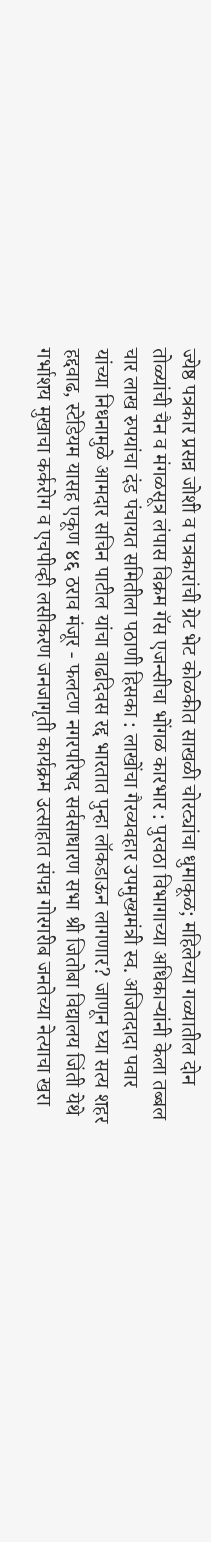ज्येष्ठ पत्रकार प्रसन्न जोशी व पत्रकारांची ग्रेट भेट कोळकीत साखळी चोरट्यांचा धुमाकूळ; महिलेच्या गळ्यातील दोन तोळ्यांची चैन व मंगळसूत्र लंपास विक्रम गॅस एजन्सीचा भोंगळ कारभार : पुरवठा विभागाच्या अधिकाऱ्यांनी केला तब्बल चार लाख रुपयांचा दंड पंचायत समितीला पठाणी हिसका : लाखोंचा गैरव्यवहार उपमुख्यमंत्री स्व. अजितदादा पवार यांच्या निधनामुळे आमदार सचिन पाटील यांचा वाढदिवस रद्द भारतात पुन्हा लॉकडाऊन लागणार? जाणून घ्या सत्य शहर हद्दवाढ, स्टेडियम यासह एकूण ४६ ठराव मंजूर - फलटण नगरपरिषद सर्वसाधारण सभा श्री जितोबा विद्यालय जिंती येथे गर्भाशय मुखाचा कर्करोग व एचपीव्ही लसीकरण जनजागृती कार्यक्रम उत्साहात संपन्न गोरगरीब जनतेच्या नेत्याचा खरा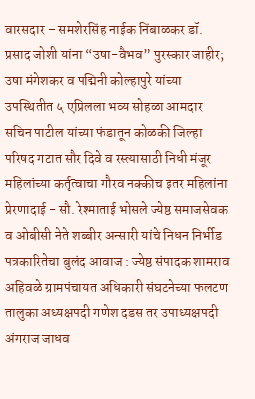वारसदार – समशेरसिंह नाईक निंबाळकर डॉ. प्रसाद जोशी यांना “उषा-वैभव” पुरस्कार जाहीर; उषा मंगेशकर व पद्मिनी कोल्हापुरे यांच्या उपस्थितीत ५ एप्रिलला भव्य सोहळा आमदार सचिन पाटील यांच्या फंडातून कोळकी जिल्हा परिषद गटात सौर दिवे व रस्त्यासाठी निधी मंजूर महिलांच्या कर्तृत्वाचा गौरव नक्कीच इतर महिलांना प्रेरणादाई - सौ. रेश्माताई भोसले ज्येष्ठ समाजसेवक व ओबीसी नेते शब्बीर अन्सारी यांचे निधन निर्भीड पत्रकारितेचा बुलंद आवाज : ज्येष्ठ संपादक शामराव अहिवळे ग्रामपंचायत अधिकारी संघटनेच्या फलटण तालुका अध्यक्षपदी गणेश दडस तर उपाध्यक्षपदी अंगराज जाधव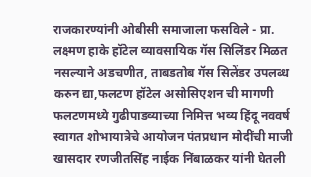राजकारण्यांनी ओबीसी समाजाला फसविले - प्रा. लक्ष्मण हाके हॉटेल व्यावसायिक गॅस सिलिंडर मिळत नसल्याने अडचणीत, ताबडतोब गॅस सिलेंडर उपलब्ध करुन द्या,फलटण हॉटेल असोसिएशन ची मागणी फलटणमध्ये गुढीपाडव्याच्या निमित्त भव्य हिंदू नववर्ष स्वागत शोभायात्रेचे आयोजन पंतप्रधान मोदींची माजी खासदार रणजीतसिंह नाईक निंबाळकर यांनी घेतली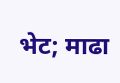भेट; माढा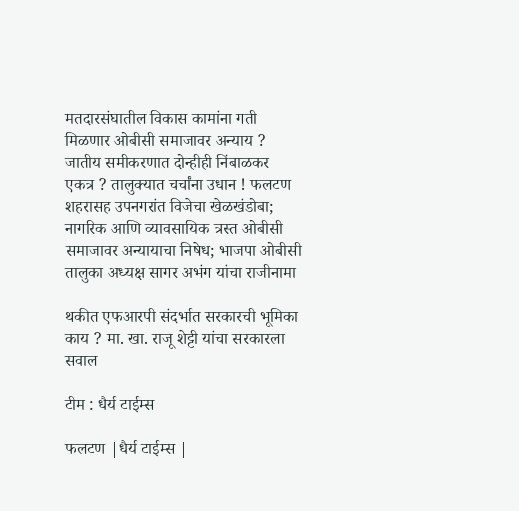मतदारसंघातील विकास कामांना गती मिळणार ओबीसी समाजावर अन्याय ? जातीय समीकरणात दोन्हीही निंबाळकर एकत्र ? तालुक्यात चर्चांना उधान ! फलटण शहरासह उपनगरांत विजेचा खेळखंडोबा; नागरिक आणि व्यावसायिक त्रस्त ओबीसी समाजावर अन्यायाचा निषेध; भाजपा ओबीसी तालुका अध्यक्ष सागर अभंग यांचा राजीनामा

थकीत एफआरपी संदर्भात सरकारची भूमिका काय ? मा. खा. राजू शेट्टी यांचा सरकारला सवाल

टीम : धैर्य टाईम्स

फलटण |धैर्य टाईम्स |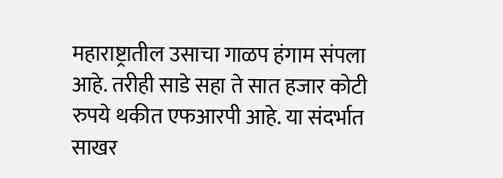महाराष्ट्रातील उसाचा गाळप हंगाम संपला आहे. तरीही साडे सहा ते सात हजार कोटी रुपये थकीत एफआरपी आहे. या संदर्भात साखर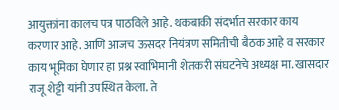आयुक्तांना कालच पत्र पाठविले आहे. थकबाकी संदर्भात सरकार काय करणार आहे. आणि आजच ऊसदर नियंत्रण समितीची बैठक आहे व सरकार काय भूमिका घेणार हा प्रश्न स्वाभिमानी शेतकरी संघटनेचे अध्यक्ष मा. खासदार राजू शेट्टी यांनी उपस्थित केला. ते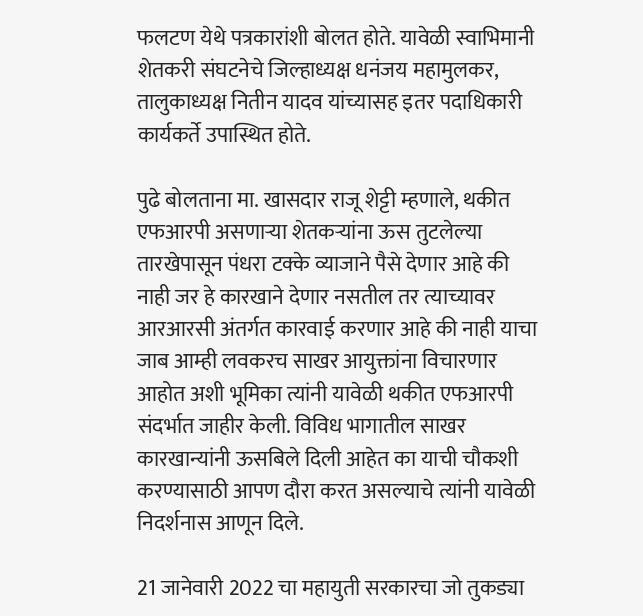फलटण येथे पत्रकारांशी बोलत होते. यावेळी स्वाभिमानी शेतकरी संघटनेचे जिल्हाध्यक्ष धनंजय महामुलकर, तालुकाध्यक्ष नितीन यादव यांच्यासह इतर पदाधिकारी कार्यकर्ते उपास्थित होते.

पुढे बोलताना मा. खासदार राजू शेट्टी म्हणाले, थकीत एफआरपी असणाऱ्या शेतकऱ्यांना ऊस तुटलेल्या तारखेपासून पंधरा टक्के व्याजाने पैसे देणार आहे की नाही जर हे कारखाने देणार नसतील तर त्याच्यावर आरआरसी अंतर्गत कारवाई करणार आहे की नाही याचा जाब आम्ही लवकरच साखर आयुक्तांना विचारणार आहोत अशी भूमिका त्यांनी यावेळी थकीत एफआरपी संदर्भात जाहीर केली. विविध भागातील साखर कारखान्यांनी ऊसबिले दिली आहेत का याची चौकशी करण्यासाठी आपण दौरा करत असल्याचे त्यांनी यावेळी निदर्शनास आणून दिले.

21 जानेवारी 2022 चा महायुती सरकारचा जो तुकड्या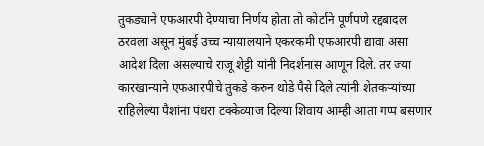तुकड्याने एफआरपी देण्याचा निर्णय होता तो कोर्टाने पूर्णपणे रद्दबादल ठरवला असून मुंबई उच्च न्यायालयाने एकरकमी एफआरपी द्यावा असा आदेश दिला असल्याचे राजू शेट्टी यांनी निदर्शनास आणून दिले. तर ज्या कारखान्याने एफआरपीचे तुकडे करुन थोडे पैसे दिले त्यांनी शेतकऱ्यांच्या राहिलेल्या पैशांना पंधरा टक्केव्याज दिल्या शिवाय आम्ही आता गप्प बसणार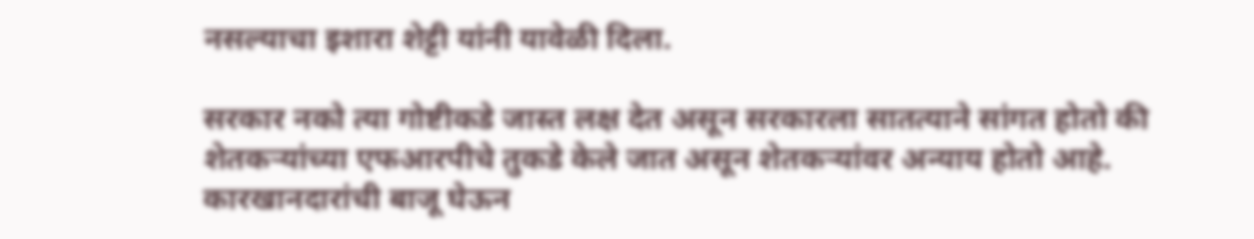नसल्याचा इशारा शेट्टी यांनी यावेळी दिला.

सरकार नको त्या गोष्टीकडे जास्त लक्ष देत असून सरकारला सातत्याने सांगत होतो की शेतकऱ्यांच्या एफआरपीचे तुकडे केले जात असून शेतकऱ्यांवर अन्याय होतो आहे. कारखानदारांची बाजू घेऊन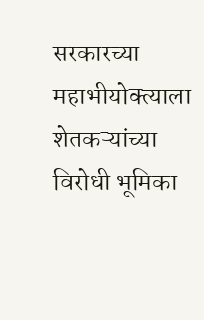सरकारच्या महाभीयोक्त्याला शेतकऱ्यांच्या विरोधी भूमिका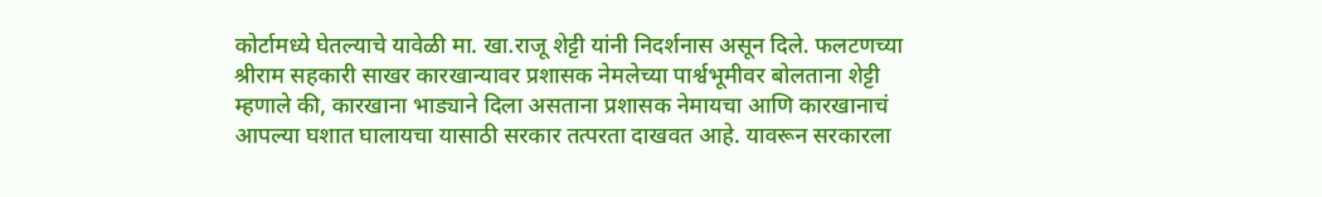कोर्टामध्ये घेतल्याचे यावेळी मा. खा.राजू शेट्टी यांनी निदर्शनास असून दिले. फलटणच्या श्रीराम सहकारी साखर कारखान्यावर प्रशासक नेमलेच्या पार्श्वभूमीवर बोलताना शेट्टी म्हणाले की, कारखाना भाड्याने दिला असताना प्रशासक नेमायचा आणि कारखानाचं आपल्या घशात घालायचा यासाठी सरकार तत्परता दाखवत आहे. यावरून सरकारला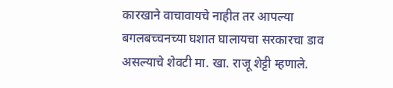कारखाने वाचावायचे नाहीत तर आपल्या बगलबच्चनच्या घशात घालायचा सरकारचा डाव असल्याचे शेवटी मा. खा. राजू शेट्टी म्हणाले.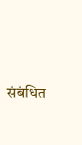संबंधित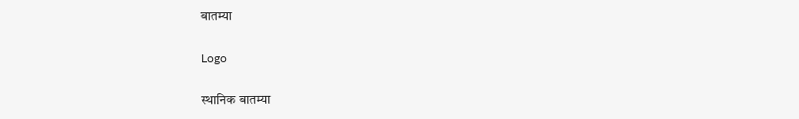बातम्या

Logo

स्थानिक बातम्या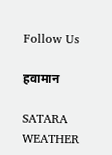Follow Us

हवामान

SATARA WEATHER